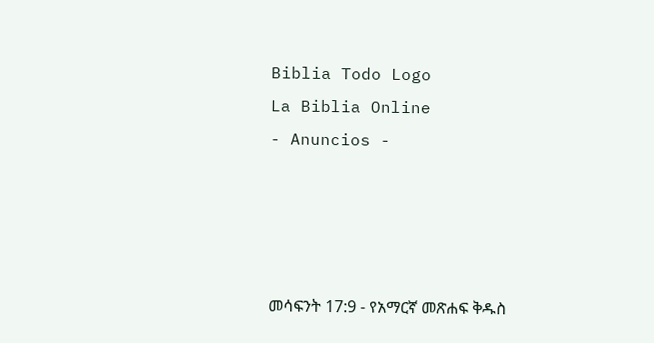Biblia Todo Logo
La Biblia Online
- Anuncios -




መሳፍንት 17:9 - የአማርኛ መጽሐፍ ቅዱስ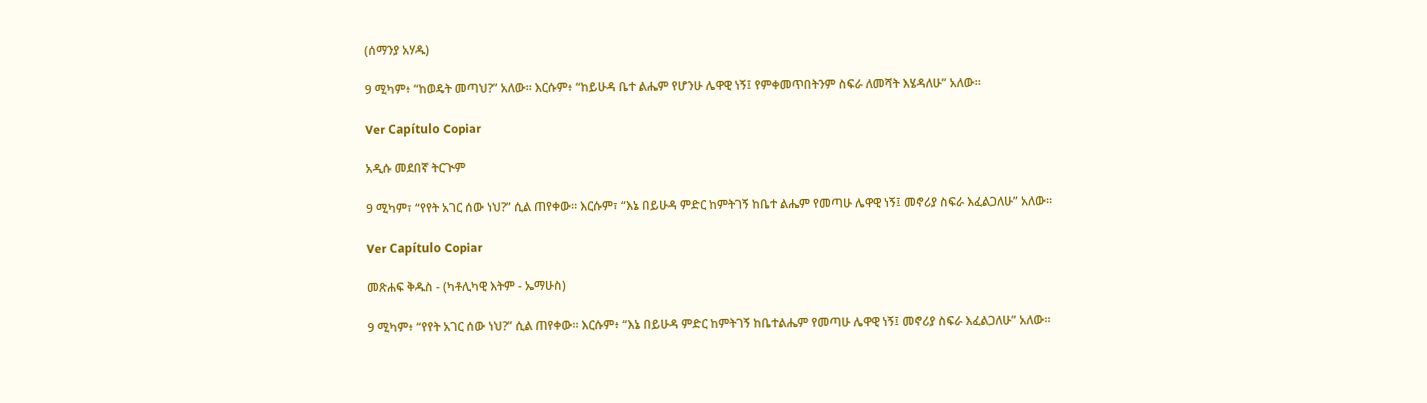(ሰማንያ አሃዱ)

9 ሚካም፥ “ከወዴት መጣህ?” አለው። እርሱም፥ “ከይሁዳ ቤተ ልሔም የሆንሁ ሌዋዊ ነኝ፤ የምቀመጥበትንም ስፍራ ለመሻት እሄዳለሁ” አለው።

Ver Capítulo Copiar

አዲሱ መደበኛ ትርጒም

9 ሚካም፣ “የየት አገር ሰው ነህ?” ሲል ጠየቀው። እርሱም፣ “እኔ በይሁዳ ምድር ከምትገኝ ከቤተ ልሔም የመጣሁ ሌዋዊ ነኝ፤ መኖሪያ ስፍራ እፈልጋለሁ” አለው።

Ver Capítulo Copiar

መጽሐፍ ቅዱስ - (ካቶሊካዊ እትም - ኤማሁስ)

9 ሚካም፥ “የየት አገር ሰው ነህ?” ሲል ጠየቀው። እርሱም፥ “እኔ በይሁዳ ምድር ከምትገኝ ከቤተልሔም የመጣሁ ሌዋዊ ነኝ፤ መኖሪያ ስፍራ እፈልጋለሁ” አለው።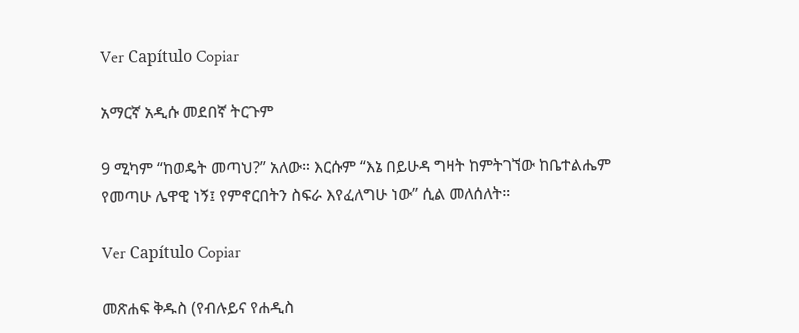Ver Capítulo Copiar

አማርኛ አዲሱ መደበኛ ትርጉም

9 ሚካም “ከወዴት መጣህ?” አለው። እርሱም “እኔ በይሁዳ ግዛት ከምትገኘው ከቤተልሔም የመጣሁ ሌዋዊ ነኝ፤ የምኖርበትን ስፍራ እየፈለግሁ ነው” ሲል መለሰለት።

Ver Capítulo Copiar

መጽሐፍ ቅዱስ (የብሉይና የሐዲስ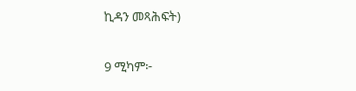ኪዳን መጻሕፍት)

9 ሚካም፦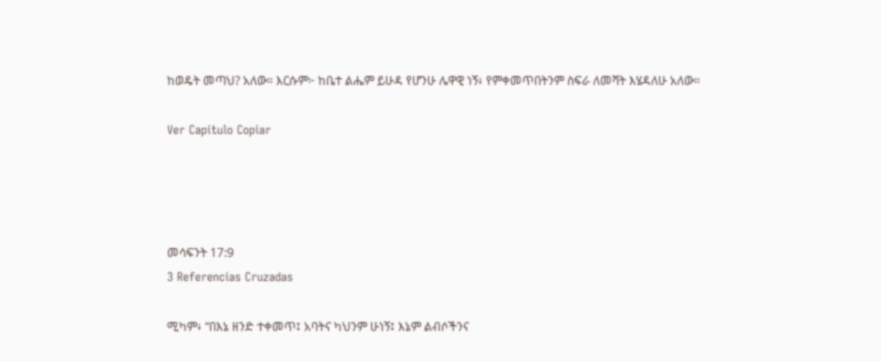ከወዴት መጣህ? አለው። እርሱም፦ ከቤተ ልሔም ይሁዳ የሆንሁ ሌዋዊ ነኝ፥ የምቀመጥበትንም ስፍራ ለመሻት እሄዳለሁ አለው።

Ver Capítulo Copiar




መሳፍንት 17:9
3 Referencias Cruzadas

ሚካም፥ “በእኔ ዘንድ ተቀመጥ፤ አባትና ካህንም ሁነኝ፤ እኔም ልብሶችንና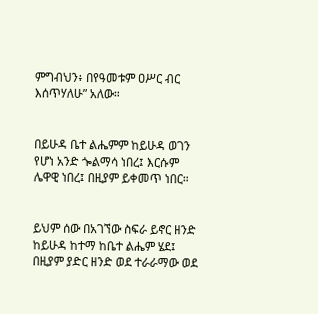ምግብህን፥ በየዓመቱም ዐሥር ብር እሰጥሃለሁ” አለው።


በይሁዳ ቤተ ልሔምም ከይሁዳ ወገን የሆነ አንድ ጐልማሳ ነበረ፤ እርሱም ሌዋዊ ነበረ፤ በዚያም ይቀመጥ ነበር።


ይህም ሰው በአገኘው ስፍራ ይኖር ዘንድ ከይሁዳ ከተማ ከቤተ ልሔም ሄደ፤ በዚያም ያድር ዘንድ ወደ ተራራማው ወደ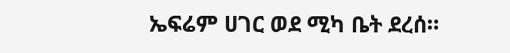ኤፍሬም ሀገር ወደ ሚካ ቤት ደረሰ።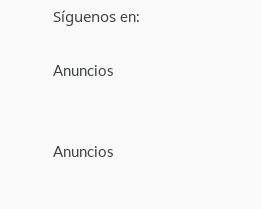Síguenos en:

Anuncios


Anuncios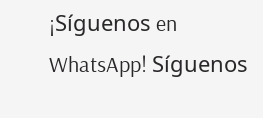¡Síguenos en WhatsApp! Síguenos